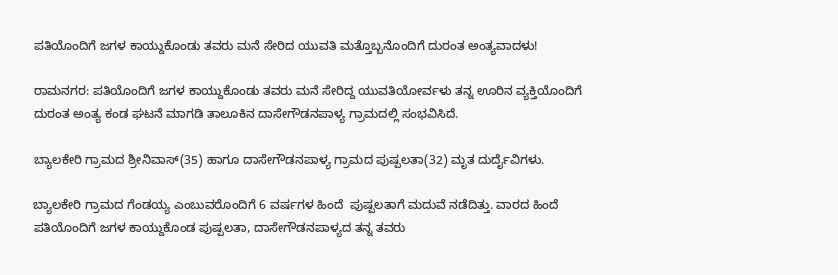ಪತಿಯೊಂದಿಗೆ ಜಗಳ ಕಾಯ್ದುಕೊಂಡು ತವರು ಮನೆ ಸೇರಿದ ಯುವತಿ ಮತ್ತೊಬ್ಬನೊಂದಿಗೆ ದುರಂತ ಅಂತ್ಯವಾದಳು!

ರಾಮನಗರ: ಪತಿಯೊಂದಿಗೆ ಜಗಳ ಕಾಯ್ದುಕೊಂಡು ತವರು ಮನೆ ಸೇರಿದ್ದ ಯುವತಿಯೋರ್ವಳು ತನ್ನ ಊರಿನ ವ್ಯಕ್ತಿಯೊಂದಿಗೆ ದುರಂತ ಅಂತ್ಯ ಕಂಡ ಘಟನೆ ಮಾಗಡಿ ತಾಲೂಕಿನ ದಾಸೇಗೌಡನಪಾಳ್ಯ ಗ್ರಾಮದಲ್ಲಿ ಸಂಭವಿಸಿದೆ.

ಬ್ಯಾಲಕೇರಿ ಗ್ರಾಮದ ಶ್ರೀನಿವಾಸ್(35) ಹಾಗೂ ದಾಸೇಗೌಡನಪಾಳ್ಯ ಗ್ರಾಮದ ಪುಷ್ಪಲತಾ(32) ಮೃತ ದುರ್ದೈವಿಗಳು.

ಬ್ಯಾಲಕೇರಿ ಗ್ರಾಮದ ಗೆಂಡಯ್ಯ ಎಂಬುವರೊಂದಿಗೆ 6 ವರ್ಷಗಳ ಹಿಂದೆ  ಪುಷ್ಪಲತಾಗೆ ಮದುವೆ ನಡೆದಿತ್ತು. ವಾರದ ಹಿಂದೆ ಪತಿಯೊಂದಿಗೆ ಜಗಳ ಕಾಯ್ದುಕೊಂಡ ಪುಷ್ಪಲತಾ, ದಾಸೇಗೌಡನಪಾಳ್ಯದ ತನ್ನ ತವರು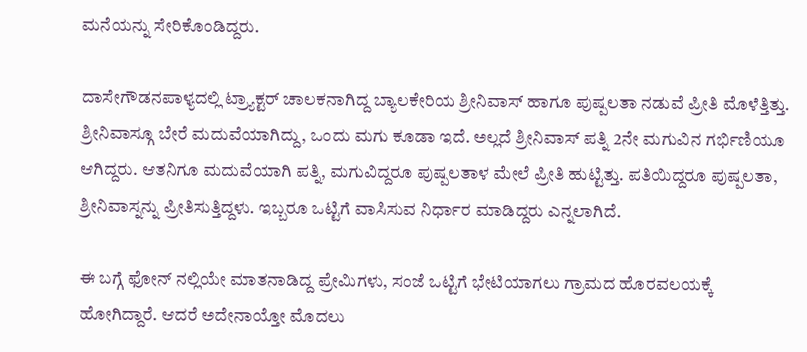ಮನೆಯನ್ನು ಸೇರಿಕೊಂಡಿದ್ದರು.

ದಾಸೇಗೌಡನಪಾಳ್ಯದಲ್ಲಿ ಟ್ರ್ಯಾಕ್ಟರ್ ಚಾಲಕನಾಗಿದ್ದ ಬ್ಯಾಲಕೇರಿಯ ಶ್ರೀನಿವಾಸ್ ಹಾಗೂ ಪುಷ್ಪಲತಾ ನಡುವೆ ಪ್ರೀತಿ ಮೊಳೆತ್ತಿತ್ತು. ಶ್ರೀನಿವಾಸ್ಗೂ ಬೇರೆ ಮದುವೆಯಾಗಿದ್ದು, ಒಂದು ಮಗು ಕೂಡಾ ಇದೆ. ಅಲ್ಲದೆ ಶ್ರೀನಿವಾಸ್ ಪತ್ನಿ 2ನೇ ಮಗುವಿನ ಗರ್ಭಿಣಿಯೂ ಆಗಿದ್ದರು‌. ಆತನಿಗೂ ಮದುವೆಯಾಗಿ ಪತ್ನಿ, ಮಗುವಿದ್ದರೂ ಪುಷ್ಪಲತಾಳ ಮೇಲೆ ಪ್ರೀತಿ ಹುಟ್ಟಿತ್ತು. ಪತಿಯಿದ್ದರೂ ಪುಷ್ಪಲತಾ, ಶ್ರೀನಿವಾಸ್ನನ್ನು ಪ್ರೀತಿಸುತ್ತಿದ್ದಳು. ಇಬ್ಬರೂ ಒಟ್ಟಿಗೆ ವಾಸಿಸುವ ನಿರ್ಧಾರ ಮಾಡಿದ್ದರು ಎನ್ನಲಾಗಿದೆ.

ಈ ಬಗ್ಗೆ ಫೋನ್ ನಲ್ಲಿಯೇ ಮಾತನಾಡಿದ್ದ ಪ್ರೇಮಿಗಳು, ಸಂಜೆ ಒಟ್ಟಿಗೆ ಭೇಟಿಯಾಗಲು ಗ್ರಾಮದ ಹೊರವಲಯಕ್ಕೆ ಹೋಗಿದ್ದಾರೆ. ಆದರೆ ಅದೇನಾಯ್ತೋ ಮೊದಲು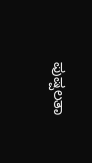ಪುಷ್ಪಲತಾ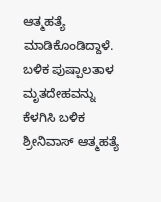ಆತ್ಮಹತ್ಯೆ ಮಾಡಿಕೊಂಡಿದ್ದಾಳೆ. ಬಳಿಕ ಪುಷ್ಪಾಲತಾಳ ಮೃತದೇಹವನ್ನು ಕೆಳಗಿಸಿ ಬಳಿಕ ಶ್ರೀನಿವಾಸ್ ಆತ್ಮಹತ್ಯೆ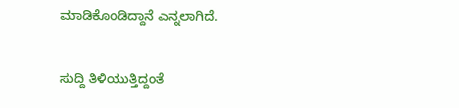ಮಾಡಿಕೊಂಡಿದ್ದಾನೆ ಎನ್ನಲಾಗಿದೆ.

ಸುದ್ದಿ ತಿಳಿಯುತ್ತಿದ್ದಂತೆ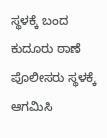ಸ್ಥಳಕ್ಕೆ ಬಂದ ಕುದೂರು ಠಾಣೆ ಪೊಲೀಸರು ಸ್ಥಳಕ್ಕೆ ಆಗಮಿಸಿ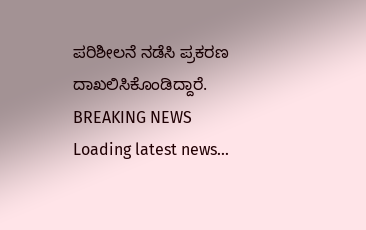ಪರಿಶೀಲನೆ ನಡೆಸಿ ಪ್ರಕರಣ ದಾಖಲಿಸಿಕೊಂಡಿದ್ದಾರೆ.
BREAKING NEWS
Loading latest news...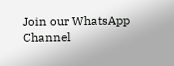Join our WhatsApp Channel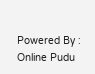Powered By : Online Pudu